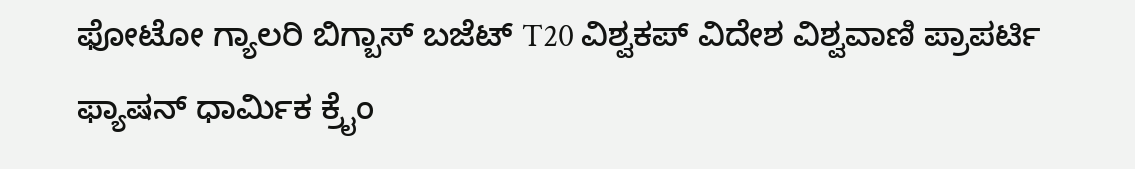ಫೋಟೋ ಗ್ಯಾಲರಿ ಬಿಗ್ಬಾಸ್ ಬಜೆಟ್ T20 ವಿಶ್ವಕಪ್ ವಿದೇಶ ವಿಶ್ವವಾಣಿ ಪ್ರಾಪರ್ಟಿ ಫ್ಯಾಷನ್ ಧಾರ್ಮಿಕ ಕ್ರೈಂ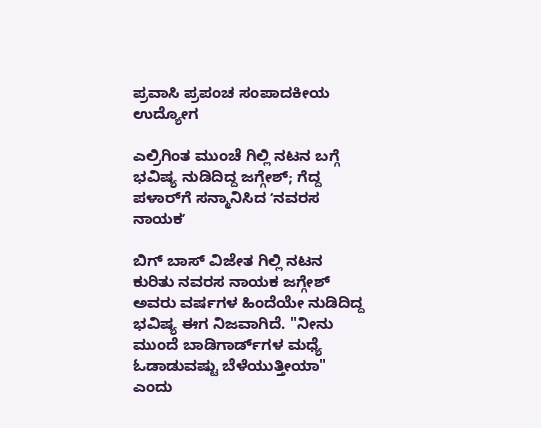ಪ್ರವಾಸಿ ಪ್ರಪಂಚ ಸಂಪಾದಕೀಯ ಉದ್ಯೋಗ

ಎಲ್ರಿಗಿಂತ ಮುಂಚೆ ಗಿಲ್ಲಿ ನಟನ ಬಗ್ಗೆ ಭವಿಷ್ಯ ನುಡಿದಿದ್ದ ಜಗ್ಗೇಶ್‌; ಗೆದ್ದ ಪಳಾರ್‌ಗೆ ಸನ್ಮಾನಿಸಿದ ʻನವರಸ ನಾಯಕʼ

ಬಿಗ್‌ ಬಾಸ್‌ ವಿಜೇತ ಗಿಲ್ಲಿ ನಟನ ಕುರಿತು ನವರಸ ನಾಯಕ ಜಗ್ಗೇಶ್ ಅವರು ವರ್ಷಗಳ ಹಿಂದೆಯೇ ನುಡಿದಿದ್ದ ಭವಿಷ್ಯ ಈಗ ನಿಜವಾಗಿದೆ. "ನೀನು ಮುಂದೆ ಬಾಡಿಗಾರ್ಡ್‌ಗಳ ಮಧ್ಯೆ ಓಡಾಡುವಷ್ಟು ಬೆಳೆಯುತ್ತೀಯಾ" ಎಂದು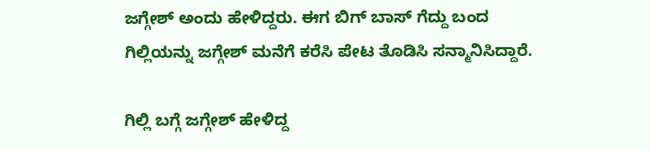ಜಗ್ಗೇಶ್ ಅಂದು ಹೇಳಿದ್ದರು. ಈಗ ಬಿಗ್ ಬಾಸ್ ಗೆದ್ದು ಬಂದ ಗಿಲ್ಲಿಯನ್ನು ಜಗ್ಗೇಶ್ ಮನೆಗೆ ಕರೆಸಿ ಪೇಟ ತೊಡಿಸಿ ಸನ್ಮಾನಿಸಿದ್ದಾರೆ.

ಗಿಲ್ಲಿ ಬಗ್ಗೆ ಜಗ್ಗೇಶ್ ಹೇಳಿದ್ದ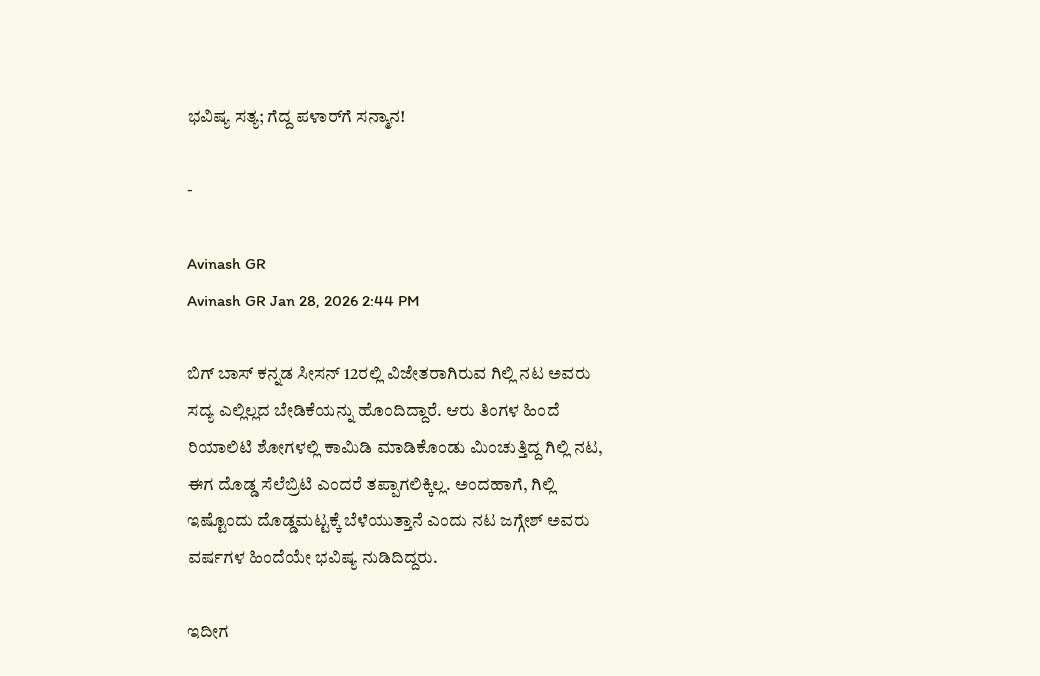ಭವಿಷ್ಯ ಸತ್ಯ; ಗೆದ್ದ ಪಳಾರ್‌ಗೆ ಸನ್ಮಾನ!

-

Avinash GR
Avinash GR Jan 28, 2026 2:44 PM

ಬಿಗ್‌ ಬಾಸ್‌ ಕನ್ನಡ ಸೀಸನ್‌ 12ರಲ್ಲಿ ವಿಜೇತರಾಗಿರುವ ಗಿಲ್ಲಿ ನಟ ಅವರು ಸದ್ಯ ಎಲ್ಲಿಲ್ಲದ ಬೇಡಿಕೆಯನ್ನು ಹೊಂದಿದ್ದಾರೆ. ಆರು ತಿಂಗಳ ಹಿಂದೆ ರಿಯಾಲಿಟಿ ಶೋಗಳಲ್ಲಿ ಕಾಮಿಡಿ ಮಾಡಿಕೊಂಡು ಮಿಂಚುತ್ತಿದ್ದ ಗಿಲ್ಲಿ ನಟ, ಈಗ ದೊಡ್ಡ ಸೆಲೆಬ್ರಿಟಿ ಎಂದರೆ ತಪ್ಪಾಗಲಿಕ್ಕಿಲ್ಲ. ಅಂದಹಾಗೆ, ಗಿಲ್ಲಿ ಇಷ್ಟೊಂದು ದೊಡ್ಡಮಟ್ಟಕ್ಕೆ ಬೆಳೆಯುತ್ತಾನೆ ಎಂದು ನಟ ಜಗ್ಗೇಶ್‌ ಅವರು ವರ್ಷಗಳ ಹಿಂದೆಯೇ ಭವಿಷ್ಯ ನುಡಿದಿದ್ದರು.

ಇದೀಗ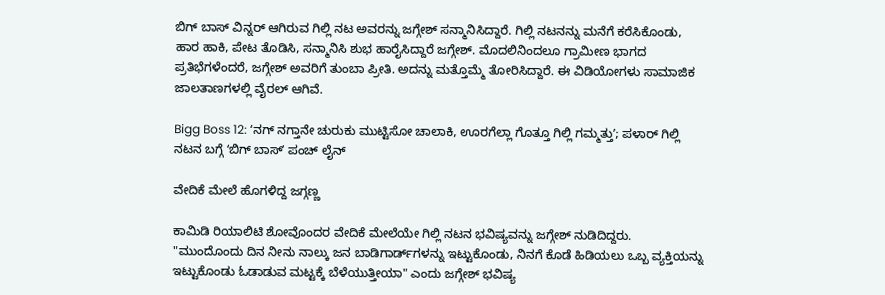ಬಿಗ್‌ ಬಾಸ್‌ ವಿನ್ನರ್‌ ಆಗಿರುವ ಗಿಲ್ಲಿ ನಟ ಅವರನ್ನು ಜಗ್ಗೇಶ್‌ ಸನ್ಮಾನಿಸಿದ್ದಾರೆ. ಗಿಲ್ಲಿ ನಟನನ್ನು ಮನೆಗೆ ಕರೆಸಿಕೊಂಡು, ಹಾರ ಹಾಕಿ, ಪೇಟ ತೊಡಿಸಿ, ಸನ್ಮಾನಿಸಿ ಶುಭ ಹಾರೈಸಿದ್ದಾರೆ ಜಗ್ಗೇಶ್‌. ಮೊದಲಿನಿಂದಲೂ ಗ್ರಾಮೀಣ ಭಾಗದ ಪ್ರತಿಭೆಗಳೆಂದರೆ, ಜಗ್ಗೇಶ್‌ ಅವರಿಗೆ ತುಂಬಾ ಪ್ರೀತಿ. ಅದನ್ನು ಮತ್ತೊಮ್ಮೆ ತೋರಿಸಿದ್ದಾರೆ. ಈ ವಿಡಿಯೋಗಳು ಸಾಮಾಜಿಕ ಜಾಲತಾಣಗಳಲ್ಲಿ ವೈರಲ್ ಆಗಿವೆ.

Bigg Boss 12: ʻನಗ್ ನಗ್ತಾನೇ ಚುರುಕು ಮುಟ್ಟಿಸೋ ಚಾಲಾಕಿ, ಊರಗೆಲ್ಲಾ ಗೊತ್ತೂ ಗಿಲ್ಲಿ ಗಮ್ಮತ್ತುʼ; ಪಳಾರ್‌ ಗಿಲ್ಲಿ ನಟನ ಬಗ್ಗೆ ʻಬಿಗ್‌ ಬಾಸ್‌ʼ ಪಂಚ್‌ ಲೈನ್

ವೇದಿಕೆ ಮೇಲೆ ಹೊಗಳಿದ್ದ ಜಗ್ಗಣ್ಣ

ಕಾಮಿಡಿ ರಿಯಾಲಿಟಿ ಶೋವೊಂದರ ವೇದಿಕೆ ಮೇಲೆಯೇ ಗಿಲ್ಲಿ ನಟನ ಭವಿಷ್ಯವನ್ನು ಜಗ್ಗೇಶ್‌ ನುಡಿದಿದ್ದರು. "ಮುಂದೊಂದು ದಿನ ನೀನು ನಾಲ್ಕು ಜನ ಬಾಡಿಗಾರ್ಡ್‌ಗಳನ್ನು ಇಟ್ಟುಕೊಂಡು, ನಿನಗೆ ಕೊಡೆ ಹಿಡಿಯಲು ಒಬ್ಬ ವ್ಯಕ್ತಿಯನ್ನು ಇಟ್ಟುಕೊಂಡು ಓಡಾಡುವ ಮಟ್ಟಕ್ಕೆ ಬೆಳೆಯುತ್ತೀಯಾ" ಎಂದು ಜಗ್ಗೇಶ್ ಭವಿಷ್ಯ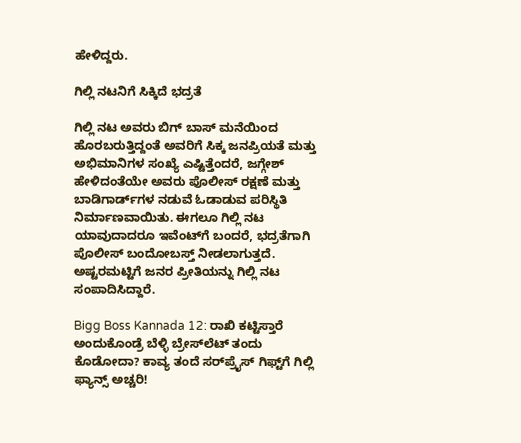ಹೇಳಿದ್ದರು.

ಗಿಲ್ಲಿ ನಟನಿಗೆ ಸಿಕ್ಕಿದೆ ಭದ್ರತೆ

ಗಿಲ್ಲಿ ನಟ ಅವರು ಬಿಗ್ ಬಾಸ್ ಮನೆಯಿಂದ ಹೊರಬರುತ್ತಿದ್ದಂತೆ ಅವರಿಗೆ ಸಿಕ್ಕ ಜನಪ್ರಿಯತೆ ಮತ್ತು ಅಭಿಮಾನಿಗಳ ಸಂಖ್ಯೆ ಎಷ್ಟಿತ್ತೆಂದರೆ, ಜಗ್ಗೇಶ್ ಹೇಳಿದಂತೆಯೇ ಅವರು ಪೊಲೀಸ್ ರಕ್ಷಣೆ ಮತ್ತು ಬಾಡಿಗಾರ್ಡ್‌ಗಳ ನಡುವೆ ಓಡಾಡುವ ಪರಿಸ್ಥಿತಿ ನಿರ್ಮಾಣವಾಯಿತು. ಈಗಲೂ ಗಿಲ್ಲಿ ನಟ ಯಾವುದಾದರೂ ಇವೆಂಟ್‌ಗೆ ಬಂದರೆ, ಭದ್ರತೆಗಾಗಿ ಪೊಲೀಸ್‌ ಬಂದೋಬಸ್ತ್‌ ನೀಡಲಾಗುತ್ತದೆ. ಅಷ್ಟರಮಟ್ಟಿಗೆ ಜನರ ಪ್ರೀತಿಯನ್ನು ಗಿಲ್ಲಿ ನಟ ಸಂಪಾದಿಸಿದ್ದಾರೆ.

Bigg Boss Kannada 12: ರಾಖಿ ಕಟ್ಟಿಸ್ತಾರೆ ಅಂದುಕೊಂಡ್ರೆ ಬೆಳ್ಳಿ ಬ್ರೇಸ್‌ಲೆಟ್ ತಂದು ಕೊಡೋದಾ? ಕಾವ್ಯ ತಂದೆ ಸರ್‌ಪ್ರೈಸ್ ಗಿಫ್ಟ್‌ಗೆ ಗಿಲ್ಲಿ ಫ್ಯಾನ್ಸ್‌ ಅಚ್ಚರಿ!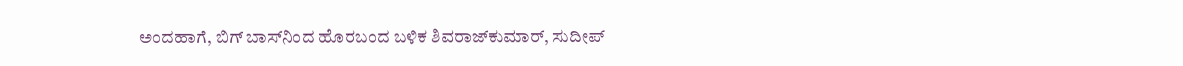ಅಂದಹಾಗೆ, ಬಿಗ್‌ ಬಾಸ್‌ನಿಂದ ಹೊರಬಂದ ಬಳಿಕ ಶಿವರಾಜ್‌ಕುಮಾರ್‌, ಸುದೀಪ್‌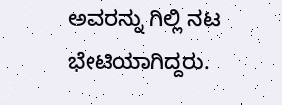ಅವರನ್ನು ಗಿಲ್ಲಿ ನಟ ಭೇಟಿಯಾಗಿದ್ದರು.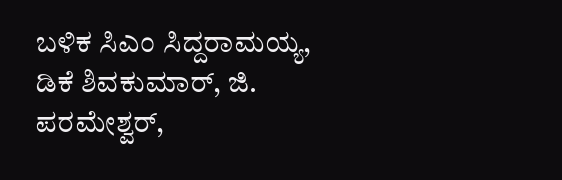ಬಳಿಕ ಸಿಎಂ ಸಿದ್ದರಾಮಯ್ಯ, ಡಿಕೆ ಶಿವಕುಮಾರ್‌, ಜಿ. ಪರಮೇಶ್ವರ್,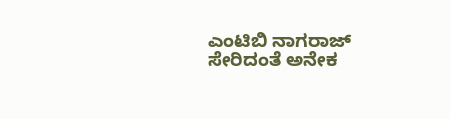ಎಂಟಿಬಿ ನಾಗರಾಜ್‌ ಸೇರಿದಂತೆ ಅನೇಕ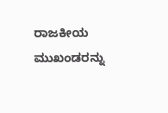ರಾಜಕೀಯ ಮುಖಂಡರನ್ನು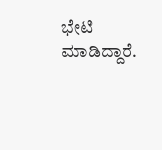ಭೇಟಿ ಮಾಡಿದ್ದಾರೆ.